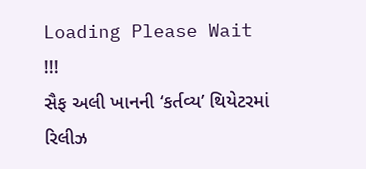Loading Please Wait !!!
સૈફ અલી ખાનની ‘કર્તવ્ય’ થિયેટરમાં રિલીઝ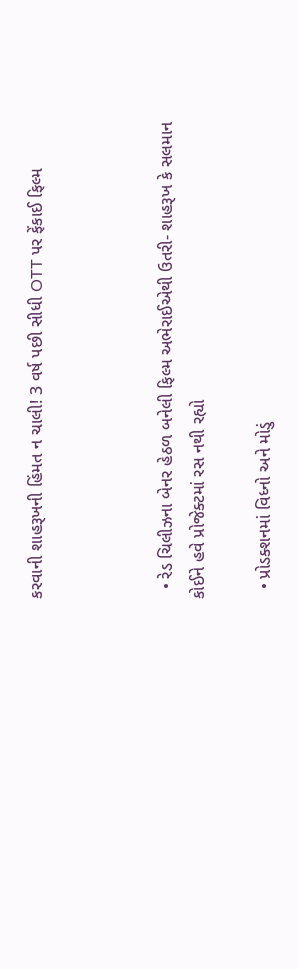કરવાની શાહરૂખની હિંમત ન ચાલી! 3 વર્ષ પછી સીધી OTT પર ફેંકાઈ ફિલ્મ



  • રેડ ચિલીઝના બેનર હેઠળ બનેલી ફિલ્મ અભેરાઈએથી ઉતરી- શાહરૂખ કે સલમાન કોઈને હવે પ્રોજેક્ટમાં રસ નથી રહ્યો

  • પ્રોડક્શનમાં વિધ્નો અને મોડું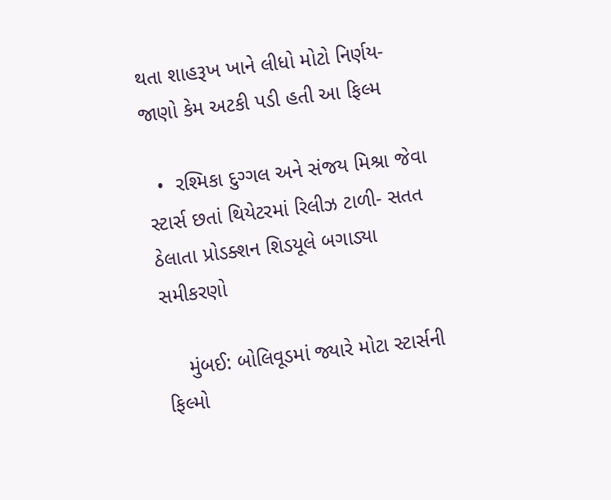થતા શાહરૂખ ખાને લીધો મોટો નિર્ણય- જાણો કેમ અટકી પડી હતી આ ફિલ્મ

  •  રશ્મિકા દુગ્ગલ અને સંજય મિશ્રા જેવા સ્ટાર્સ છતાં થિયેટરમાં રિલીઝ ટાળી- સતત ઠેલાતા પ્રોડક્શન શિડયૂલે બગાડ્યા સમીકરણો

    મુંબઈ: બોલિવૂડમાં જ્યારે મોટા સ્ટાર્સની ફિલ્મો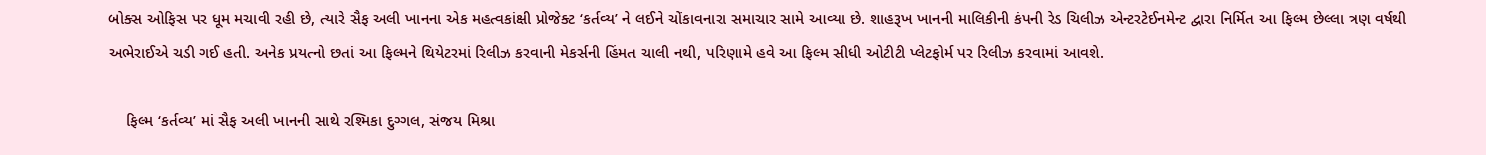બોક્સ ઓફિસ પર ધૂમ મચાવી રહી છે, ત્યારે સૈફ અલી ખાનના એક મહત્વકાંક્ષી પ્રોજેક્ટ ‘કર્તવ્ય’ ને લઈને ચોંકાવનારા સમાચાર સામે આવ્યા છે. શાહરૂખ ખાનની માલિકીની કંપની રેડ ચિલીઝ એન્ટરટેઈનમેન્ટ દ્વારા નિર્મિત આ ફિલ્મ છેલ્લા ત્રણ વર્ષથી અભેરાઈએ ચડી ગઈ હતી. અનેક પ્રયત્નો છતાં આ ફિલ્મને થિયેટરમાં રિલીઝ કરવાની મેકર્સની હિંમત ચાલી નથી, પરિણામે હવે આ ફિલ્મ સીધી ઓટીટી પ્લેટફોર્મ પર રિલીઝ કરવામાં આવશે.

    ફિલ્મ ‘કર્તવ્ય’ માં સૈફ અલી ખાનની સાથે રશ્મિકા દુગ્ગલ, સંજય મિશ્રા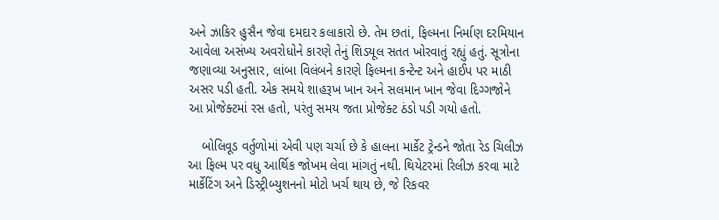અને ઝાકિર હુસૈન જેવા દમદાર કલાકારો છે. તેમ છતાં, ફિલ્મના નિર્માણ દરમિયાન આવેલા અસંખ્ય અવરોધોને કારણે તેનું શિડયૂલ સતત ખોરવાતું રહ્યું હતું. સૂત્રોના જણાવ્યા અનુસાર, લાંબા વિલંબને કારણે ફિલ્મના કન્ટેન્ટ અને હાઈપ પર માઠી અસર પડી હતી. એક સમયે શાહરૂખ ખાન અને સલમાન ખાન જેવા દિગ્ગજોને આ પ્રોજેક્ટમાં રસ હતો, પરંતુ સમય જતા પ્રોજેક્ટ ઠંડો પડી ગયો હતો.

    બોલિવૂડ વર્તુળોમાં એવી પણ ચર્ચા છે કે હાલના માર્કેટ ટ્રેન્ડને જોતા રેડ ચિલીઝ આ ફિલ્મ પર વધુ આર્થિક જોખમ લેવા માંગતું નથી. થિયેટરમાં રિલીઝ કરવા માટે માર્કેટિંગ અને ડિસ્ટ્રીબ્યુશનનો મોટો ખર્ચ થાય છે, જે રિકવર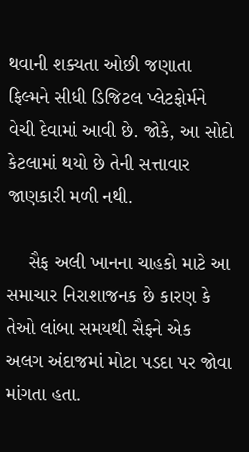થવાની શક્યતા ઓછી જણાતા ફિલ્મને સીધી ડિજિટલ પ્લેટફોર્મને વેચી દેવામાં આવી છે. જોકે, આ સોદો કેટલામાં થયો છે તેની સત્તાવાર જાણકારી મળી નથી.

    સૈફ અલી ખાનના ચાહકો માટે આ સમાચાર નિરાશાજનક છે કારણ કે તેઓ લાંબા સમયથી સૈફને એક અલગ અંદાજમાં મોટા પડદા પર જોવા માંગતા હતા.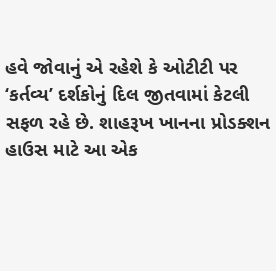હવે જોવાનું એ રહેશે કે ઓટીટી પર ‘કર્તવ્ય’ દર્શકોનું દિલ જીતવામાં કેટલી સફળ રહે છે. શાહરૂખ ખાનના પ્રોડક્શન હાઉસ માટે આ એક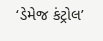‘ડેમેજ કંટ્રોલ’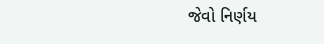જેવો નિર્ણય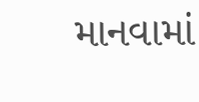માનવામાં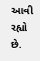આવી રહ્યો છે.